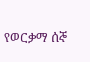የወርቃማ ሰኞ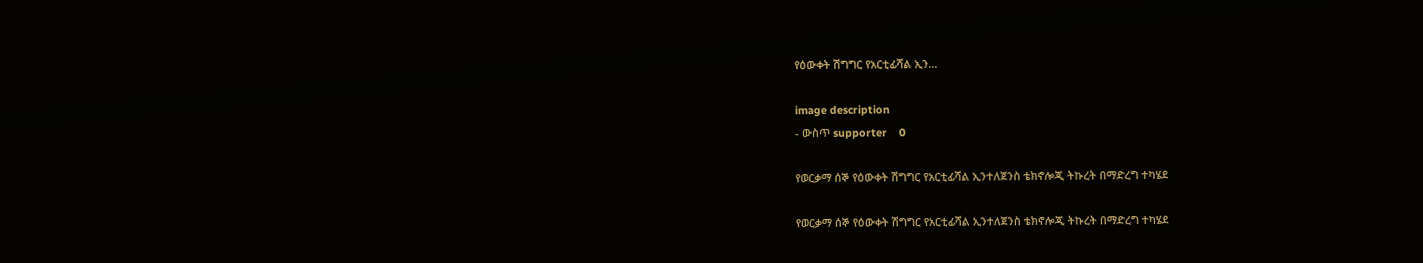የዕውቀት ሽግግር የአርቲፊሻል ኢን...

image description
- ውስጥ supporter    0

የወርቃማ ሰኞ የዕውቀት ሽግግር የአርቲፊሻል ኢንተለጀንስ ቴክኖሎጂ ትኩረት በማድረግ ተካሄደ

የወርቃማ ሰኞ የዕውቀት ሽግግር የአርቲፊሻል ኢንተለጀንስ ቴክኖሎጂ ትኩረት በማድረግ ተካሄደ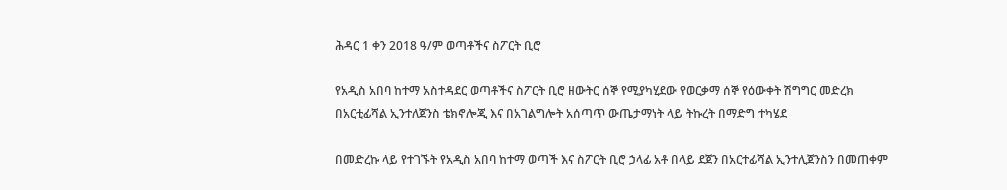ሕዳር 1 ቀን 2018 ዓ/ም ወጣቶችና ስፖርት ቢሮ

የአዲስ አበባ ከተማ አስተዳደር ወጣቶችና ስፖርት ቢሮ ዘውትር ሰኞ የሚያካሂደው የወርቃማ ሰኞ የዕውቀት ሽግግር መድረክ በአርቲፊሻል ኢንተለጀንስ ቴክኖሎጂ እና በአገልግሎት አሰጣጥ ውጤታማነት ላይ ትኩረት በማድግ ተካሄደ

በመድረኩ ላይ የተገኙት የአዲስ አበባ ከተማ ወጣች እና ስፖርት ቢሮ ኃላፊ አቶ በላይ ደጀን በአርተፊሻል ኢንተሊጀንስን በመጠቀም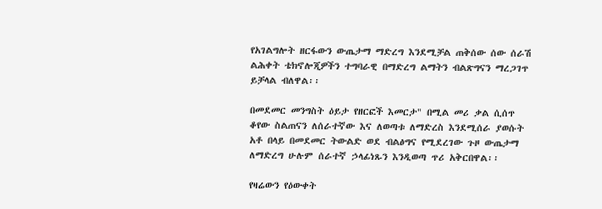የአገልግሎት ዘርፋውን ውጤታማ ማድረግ እንደሚቻል ጠቅሰው ሰው ሰራሽ ልሕቀት ቴክኖሎጂዎችን ተግባራዊ በማድረግ ልማትን ብልጽግናን ማረጋገጥ ይቻላል ብለዋል፡፡

በመደመር መንግስት ዕይታ የዘርፎች እመርታ" በሚል መሪ ቃል ሲሰጥ ቆየው ስልጠናን ለሰራተኛው እና ለወጣቱ ለማድረስ እንደሚሰራ ያወሱት አቶ በላይ በመደመር ትውልድ ወደ ብልፅግና የሚደረገው ጉዞ ውጤታማ ለማድረግ ሁሉም ሰራተኛ ኃላፊነጹን እንዲወጣ ጥሪ አቅርበዋል፡፡

የዛሬውን የዕውቀት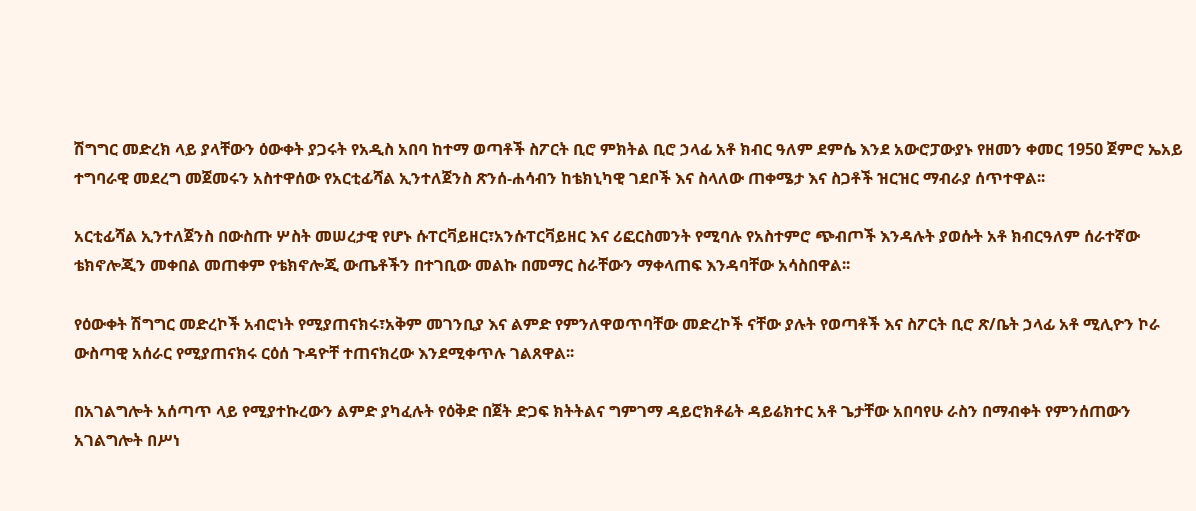ሽግግር መድረክ ላይ ያላቸውን ዕውቀት ያጋሩት የአዲስ አበባ ከተማ ወጣቶች ስፖርት ቢሮ ምክትል ቢሮ ኃላፊ አቶ ክብር ዓለም ደምሴ እንደ አውሮፓውያኑ የዘመን ቀመር 1950 ጀምሮ ኤአይ ተግባራዊ መደረግ መጀመሩን አስተዋሰው የአርቲፊሻል ኢንተለጀንስ ጽንሰ-ሐሳብን ከቴክኒካዊ ገደቦች እና ስላለው ጠቀሜታ እና ስጋቶች ዝርዝር ማብራያ ሰጥተዋል፡፡

አርቲፊሻል ኢንተለጀንስ በውስጡ ሦስት መሠረታዊ የሆኑ ሱፐርቫይዘር፣አንሱፐርቫይዘር እና ሪፎርስመንት የሚባሉ የአስተምሮ ጭብጦች እንዳሉት ያወሱት አቶ ክብርዓለም ሰራተኛው ቴክኖሎጂን መቀበል መጠቀም የቴክኖሎጂ ውጤቶችን በተገቢው መልኩ በመማር ስራቸውን ማቀላጠፍ እንዳባቸው አሳስበዋል፡፡

የዕውቀት ሽግግር መድረኮች አብሮነት የሚያጠናክሩ፣አቅም መገንቢያ እና ልምድ የምንለዋወጥባቸው መድረኮች ናቸው ያሉት የወጣቶች እና ስፖርት ቢሮ ጽ/ቤት ኃላፊ አቶ ሚሊዮን ኮራ ውስጣዊ አሰራር የሚያጠናክሩ ርዕሰ ጉዳዮቸ ተጠናክረው እንደሚቀጥሉ ገልጸዋል፡፡

በአገልግሎት አሰጣጥ ላይ የሚያተኩረውን ልምድ ያካፈሉት የዕቅድ በጀት ድጋፍ ክትትልና ግምገማ ዳይሮክቶሬት ዳይሬክተር አቶ ጌታቸው አበባየሁ ራስን በማብቀት የምንሰጠውን አገልግሎት በሥነ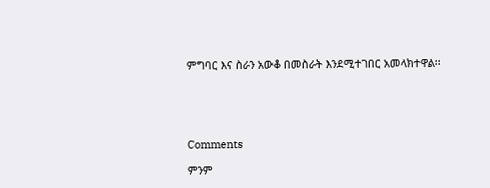ምግባር እና ስራን አውቆ በመስራት እንደሚተገበር አመላክተዋል፡፡





Comments

ምንም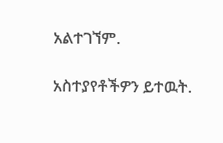አልተገኘም.

አስተያየቶችዎን ይተዉት.